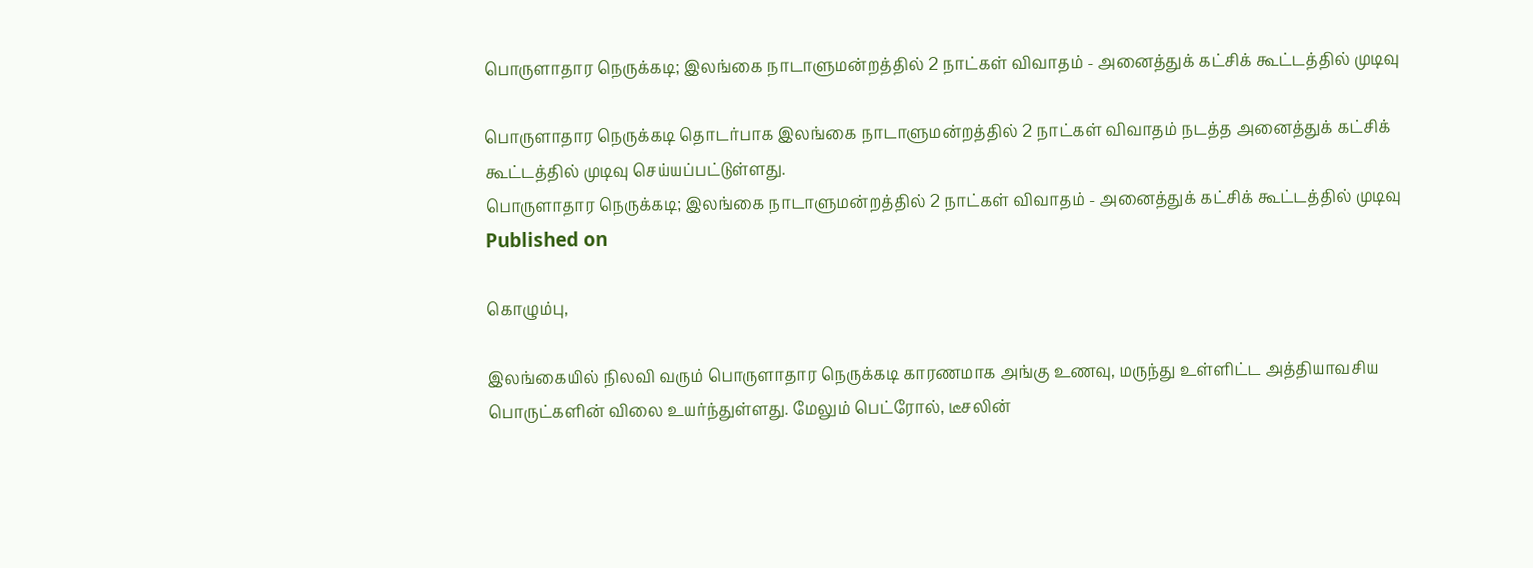பொருளாதார நெருக்கடி; இலங்கை நாடாளுமன்றத்தில் 2 நாட்கள் விவாதம் - அனைத்துக் கட்சிக் கூட்டத்தில் முடிவு

பொருளாதார நெருக்கடி தொடர்பாக இலங்கை நாடாளுமன்றத்தில் 2 நாட்கள் விவாதம் நடத்த அனைத்துக் கட்சிக் கூட்டத்தில் முடிவு செய்யப்பட்டுள்ளது.
பொருளாதார நெருக்கடி; இலங்கை நாடாளுமன்றத்தில் 2 நாட்கள் விவாதம் - அனைத்துக் கட்சிக் கூட்டத்தில் முடிவு
Published on

கொழும்பு,

இலங்கையில் நிலவி வரும் பொருளாதார நெருக்கடி காரணமாக அங்கு உணவு, மருந்து உள்ளிட்ட அத்தியாவசிய பொருட்களின் விலை உயர்ந்துள்ளது. மேலும் பெட்ரோல், டீசலின்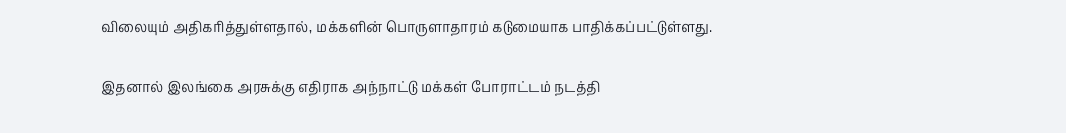விலையும் அதிகரித்துள்ளதால், மக்களின் பொருளாதாரம் கடுமையாக பாதிக்கப்பட்டுள்ளது.

இதனால் இலங்கை அரசுக்கு எதிராக அந்நாட்டு மக்கள் போராட்டம் நடத்தி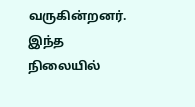வருகின்றனர். இந்த நிலையில்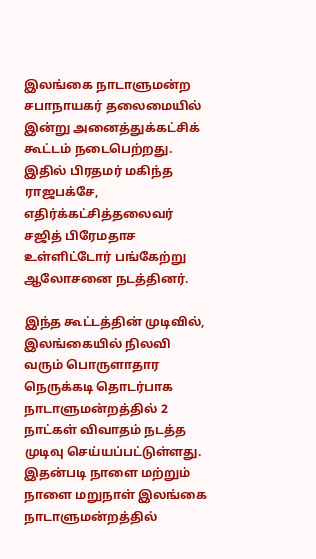இலங்கை நாடாளுமன்ற சபாநாயகர் தலைமையில் இன்று அனைத்துக்கட்சிக் கூட்டம் நடைபெற்றது. இதில் பிரதமர் மகிந்த ராஜபக்சே, எதிர்க்கட்சித்தலைவர் சஜித் பிரேமதாச உள்ளிட்டோர் பங்கேற்று ஆலோசனை நடத்தினர்.

இந்த கூட்டத்தின் முடிவில், இலங்கையில் நிலவி வரும் பொருளாதார நெருக்கடி தொடர்பாக நாடாளுமன்றத்தில் 2 நாட்கள் விவாதம் நடத்த முடிவு செய்யப்பட்டுள்ளது. இதன்படி நாளை மற்றும் நாளை மறுநாள் இலங்கை நாடாளுமன்றத்தில்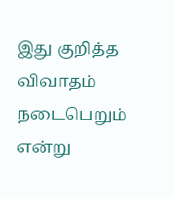இது குறித்த விவாதம் நடைபெறும் என்று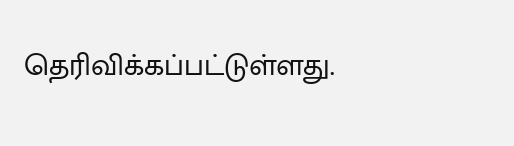தெரிவிக்கப்பட்டுள்ளது.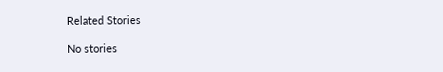Related Stories

No stories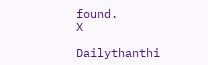found.
X

Dailythanthi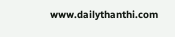www.dailythanthi.com